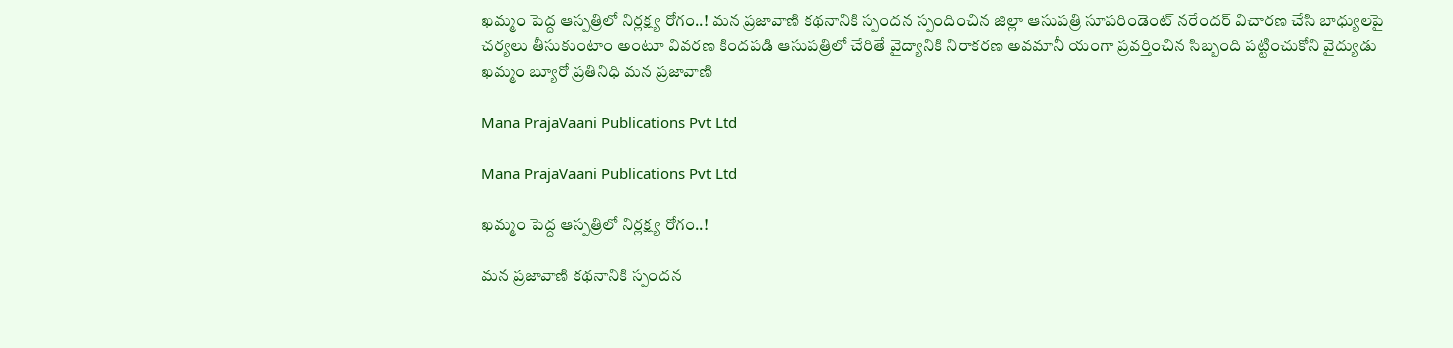ఖమ్మం పెద్ద ఆస్పత్రిలో నిర్లక్ష్య రోగం..! మన ప్రజావాణి కథనానికి స్పందన స్పందించిన జిల్లా ఆసుపత్రి సూపరిండెంట్ నరేందర్ విచారణ చేసి బాధ్యులపై చర్యలు తీసుకుంటాం అంటూ వివరణ కిందపడి ఆసుపత్రిలో చేరితే వైద్యానికి నిరాకరణ అవమానీ యంగా ప్రవర్తించిన సిబ్బంది పట్టించుకోని వైద్యుడు ఖమ్మం బ్యూరో ప్రతినిధి మన ప్రజావాణి

Mana PrajaVaani Publications Pvt Ltd

Mana PrajaVaani Publications Pvt Ltd

ఖమ్మం పెద్ద ఆస్పత్రిలో నిర్లక్ష్య రోగం..!

మన ప్రజావాణి కథనానికి స్పందన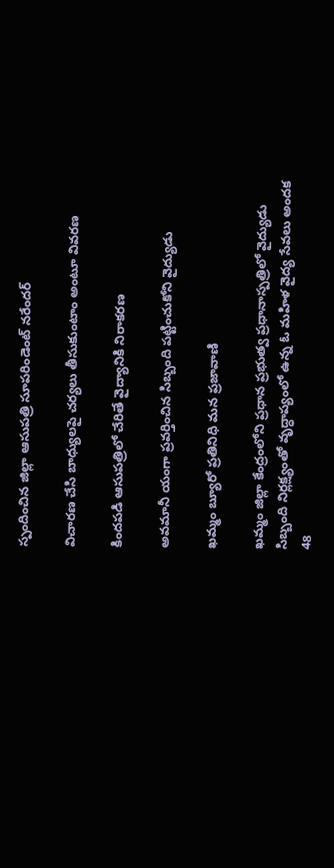స్పందించిన జిల్లా ఆసుపత్రి సూపరిండెంట్ నరేందర్

విచారణ చేసి బాధ్యులపై చర్యలు తీసుకుంటాం అంటూ వివరణ

కిందపడి ఆసుపత్రిలో చేరితే వైద్యానికి నిరాకరణ

అవమానీ యంగా ప్రవర్తించిన సిబ్బంది పట్టించుకోని వైద్యుడు

ఖమ్మం బ్యూరో ప్రతినిధి మన ప్రజావాణి

ఖమ్మం జిల్లా కేంద్రంలోని ప్రధాన ప్రభుత్వ ప్రధానాస్పత్రిలో వైద్యుడు సిబ్బంది నిర్లక్ష్యంతో వృద్ధాప్యంలో ఉన్న ఓ మహిళ వైద్య సేవలు అందక 48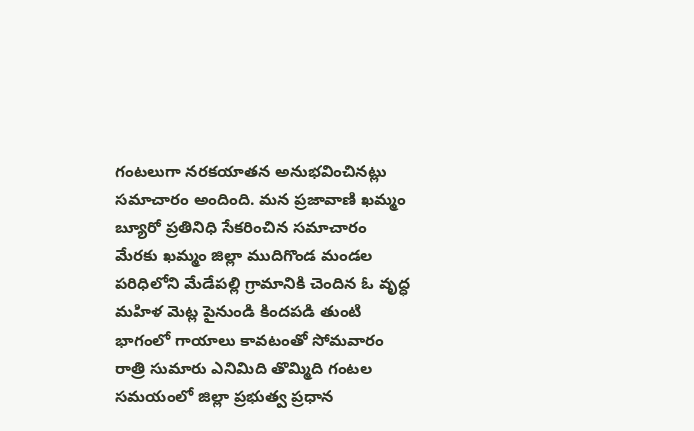గంటలుగా నరకయాతన అనుభవించినట్లు సమాచారం అందింది. మన ప్రజావాణి ఖమ్మం బ్యూరో ప్రతినిధి సేకరించిన సమాచారం మేరకు ఖమ్మం జిల్లా ముదిగొండ మండల పరిధిలోని మేడేపల్లి గ్రామానికి చెందిన ఓ వృద్ధ మహిళ మెట్ల పైనుండి కిందపడి తుంటి భాగంలో గాయాలు కావటంతో సోమవారం రాత్రి సుమారు ఎనిమిది తొమ్మిది గంటల సమయంలో జిల్లా ప్రభుత్వ ప్రధాన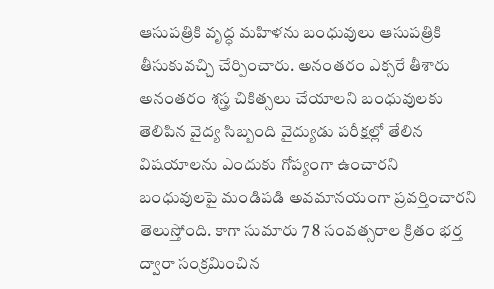ఆసుపత్రికి వృద్ధ మహిళను బంధువులు ఆసుపత్రికి తీసుకువచ్చి చేర్పించారు. అనంతరం ఎక్సరే తీశారు అనంతరం శస్త్ర చికిత్సలు చేయాలని బంధువులకు తెలిపిన వైద్య సిబ్బంది వైద్యుడు పరీక్షల్లో తేలిన విషయాలను ఎందుకు గోప్యంగా ఉంచారని బంధువులపై మండిపడి అవమానయంగా ప్రవర్తించారని తెలుస్తోంది. కాగా సుమారు 7 8 సంవత్సరాల క్రితం భర్త ద్వారా సంక్రమించిన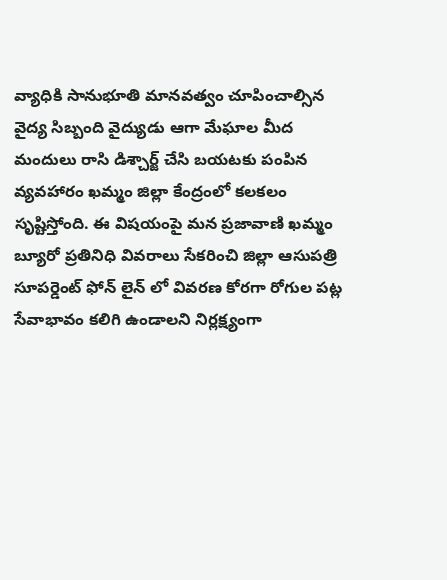వ్యాధికి సానుభూతి మానవత్వం చూపించాల్సిన వైద్య సిబ్బంది వైద్యుడు ఆగా మేఘాల మీద మందులు రాసి డిశ్చార్జ్ చేసి బయటకు పంపిన వ్యవహారం ఖమ్మం జిల్లా కేంద్రంలో కలకలం సృష్టిస్తోంది. ఈ విషయంపై మన ప్రజావాణి ఖమ్మం బ్యూరో ప్రతినిధి వివరాలు సేకరించి జిల్లా ఆసుపత్రి సూపర్డెంట్ ఫోన్ లైన్ లో వివరణ కోరగా రోగుల పట్ల సేవాభావం కలిగి ఉండాలని నిర్లక్ష్యంగా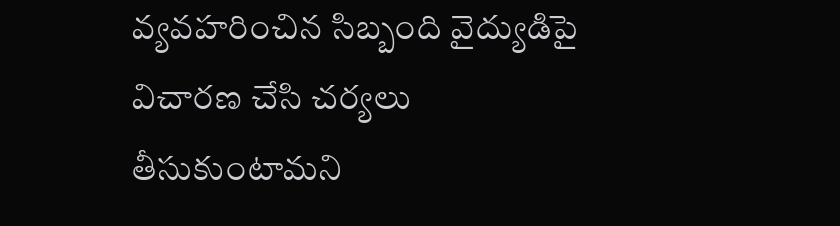వ్యవహరించిన సిబ్బంది వైద్యుడిపై విచారణ చేసి చర్యలు తీసుకుంటామని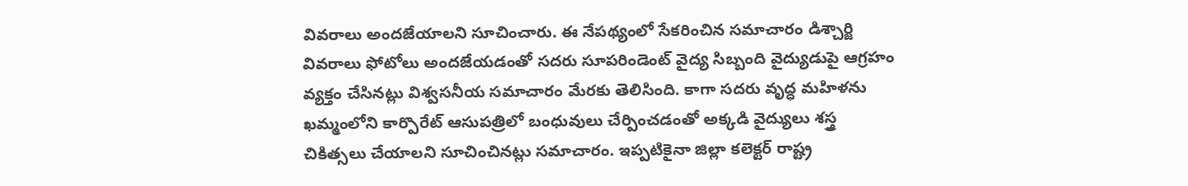వివరాలు అందజేయాలని సూచించారు. ఈ నేపథ్యంలో సేకరించిన సమాచారం డిశ్చార్జి వివరాలు ఫోటోలు అందజేయడంతో సదరు సూపరిండెంట్ వైద్య సిబ్బంది వైద్యుడుపై ఆగ్రహం వ్యక్తం చేసినట్లు విశ్వసనీయ సమాచారం మేరకు తెలిసింది. కాగా సదరు వృద్ధ మహిళను ఖమ్మంలోని కార్పొరేట్ ఆసుపత్రిలో బంధువులు చేర్పించడంతో అక్కడి వైద్యులు శస్త్ర చికిత్సలు చేయాలని సూచించినట్లు సమాచారం. ఇప్పటికైనా జిల్లా కలెక్టర్ రాష్ట్ర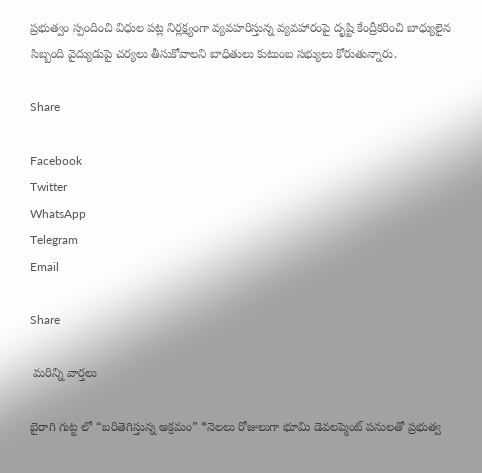ప్రభుత్వం స్పందించి విధుల పట్ల నిర్లక్ష్యంగా వ్యవహరిస్తున్న వ్యవహారంపై దృష్టి కేంద్రీకరించి బాధ్యులైన సిబ్బంది వైద్యుడుపై చర్యలు తీసుకోవాలని బాధితులు కుటుంబ సభ్యులు కోరుతున్నారు.

Share

Facebook
Twitter
WhatsApp
Telegram
Email

Share

 మరిన్ని వార్తలు

బైరాగి గుట్ట లో “బరితెగిస్తున్న అక్రమం” *నెలలు రోజులుగా భూమి డెవలప్మెంట్ పనులతో ప్రభుత్వ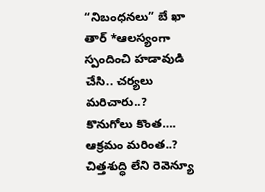“నిబంధనలు” బే ఖా తార్ *ఆలస్యంగా స్పందించి హడావుడి చేసి.. చర్యలు మరిచారు..? కొనుగోలు కొంత…. ఆక్రమం మరింత..? చిత్తశుద్ధి లేని రెవెన్యూ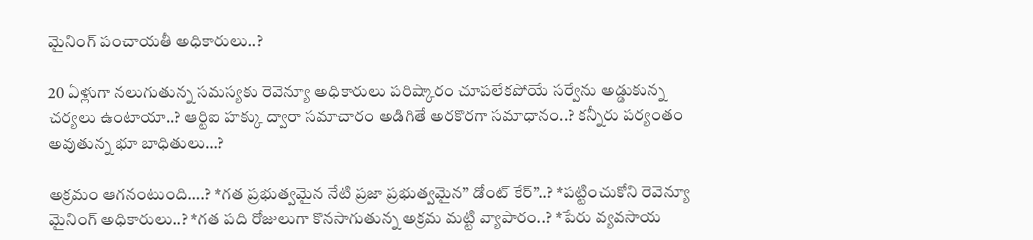మైనింగ్ పంచాయతీ అధికారులు..?

20 ఏళ్లుగా నలుగుతున్న సమస్యకు రెవెన్యూ అధికారులు పరిష్కారం చూపలేకపోయే సర్వేను అడ్డుకున్న చర్యలు ఉంటాయా..? ఆర్టిఐ హక్కు ద్వారా సమాచారం అడిగితే అరకొరగా సమాధానం..? కన్నీరు పర్యంతం అవుతున్న భూ బాధితులు…?

అక్రమం ఆగనంటుంది….? *గత ప్రభుత్వమైన నేటి ప్రజా ప్రభుత్వమైన” డోంట్ కేర్”..? *పట్టించుకోని రెవెన్యూ మైనింగ్ అధికారులు..? *గత పది రోజులుగా కొనసాగుతున్న అక్రమ మట్టి వ్యాపారం..? *పేరు వ్యవసాయ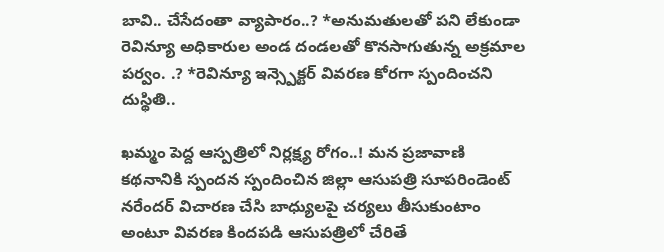బావి.. చేసేదంతా వ్యాపారం..? *అనుమతులతో పని లేకుండా రెవిన్యూ అధికారుల అండ దండలతో కొనసాగుతున్న అక్రమాల పర్వం. .? *రెవిన్యూ ఇన్స్పెక్టర్ వివరణ కోరగా స్పందించని దుస్థితి..

ఖమ్మం పెద్ద ఆస్పత్రిలో నిర్లక్ష్య రోగం..! మన ప్రజావాణి కథనానికి స్పందన స్పందించిన జిల్లా ఆసుపత్రి సూపరిండెంట్ నరేందర్ విచారణ చేసి బాధ్యులపై చర్యలు తీసుకుంటాం అంటూ వివరణ కిందపడి ఆసుపత్రిలో చేరితే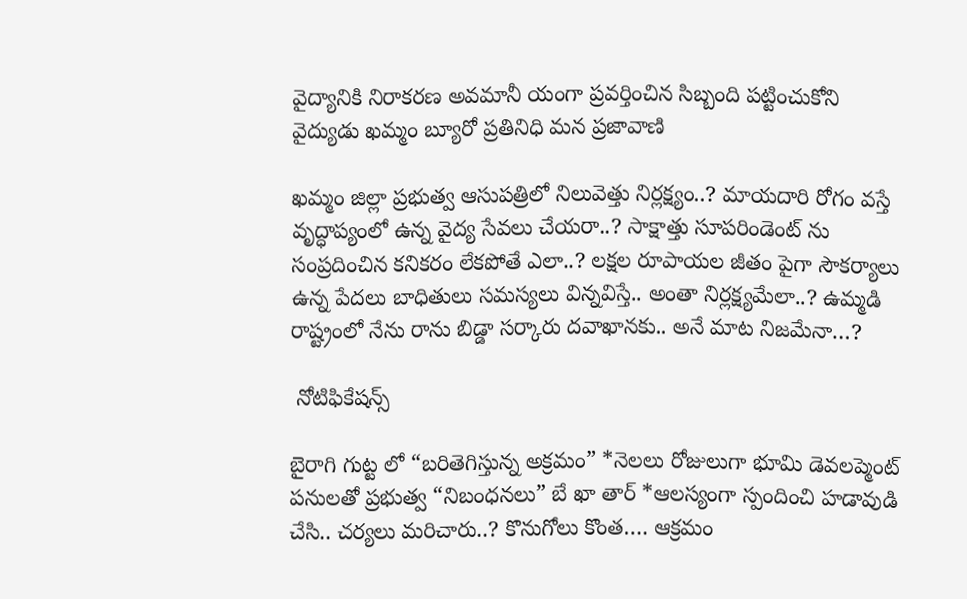వైద్యానికి నిరాకరణ అవమానీ యంగా ప్రవర్తించిన సిబ్బంది పట్టించుకోని వైద్యుడు ఖమ్మం బ్యూరో ప్రతినిధి మన ప్రజావాణి

ఖమ్మం జిల్లా ప్రభుత్వ ఆసుపత్రిలో నిలువెత్తు నిర్లక్ష్యం..? మాయదారి రోగం వస్తే వృద్ధాప్యంలో ఉన్న వైద్య సేవలు చేయరా..? సాక్షాత్తు సూపరిండెంట్ ను సంప్రదించిన కనికరం లేకపోతే ఎలా..? లక్షల రూపాయల జీతం పైగా సౌకర్యాలు ఉన్న పేదలు బాధితులు సమస్యలు విన్నవిస్తే.. అంతా నిర్లక్ష్యమేలా..? ఉమ్మడి రాష్ట్రంలో నేను రాను బిడ్డా సర్కారు దవాఖానకు.. అనే మాట నిజమేనా…?

 నోటిఫికేషన్స్

బైరాగి గుట్ట లో “బరితెగిస్తున్న అక్రమం” *నెలలు రోజులుగా భూమి డెవలప్మెంట్ పనులతో ప్రభుత్వ “నిబంధనలు” బే ఖా తార్ *ఆలస్యంగా స్పందించి హడావుడి చేసి.. చర్యలు మరిచారు..? కొనుగోలు కొంత…. ఆక్రమం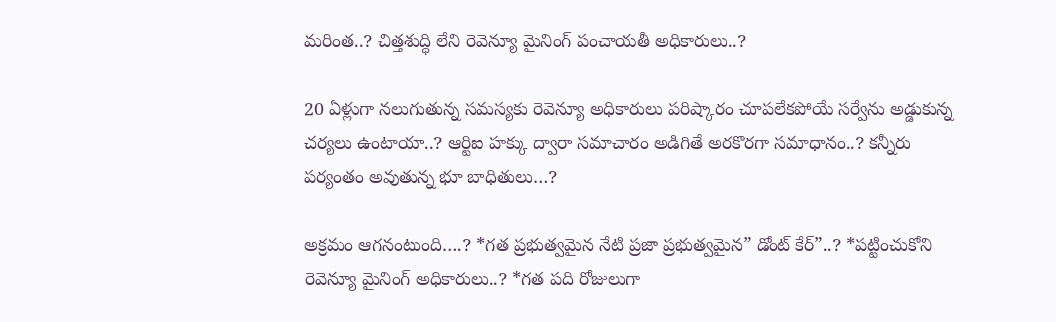మరింత..? చిత్తశుద్ధి లేని రెవెన్యూ మైనింగ్ పంచాయతీ అధికారులు..?

20 ఏళ్లుగా నలుగుతున్న సమస్యకు రెవెన్యూ అధికారులు పరిష్కారం చూపలేకపోయే సర్వేను అడ్డుకున్న చర్యలు ఉంటాయా..? ఆర్టిఐ హక్కు ద్వారా సమాచారం అడిగితే అరకొరగా సమాధానం..? కన్నీరు పర్యంతం అవుతున్న భూ బాధితులు…?

అక్రమం ఆగనంటుంది….? *గత ప్రభుత్వమైన నేటి ప్రజా ప్రభుత్వమైన” డోంట్ కేర్”..? *పట్టించుకోని రెవెన్యూ మైనింగ్ అధికారులు..? *గత పది రోజులుగా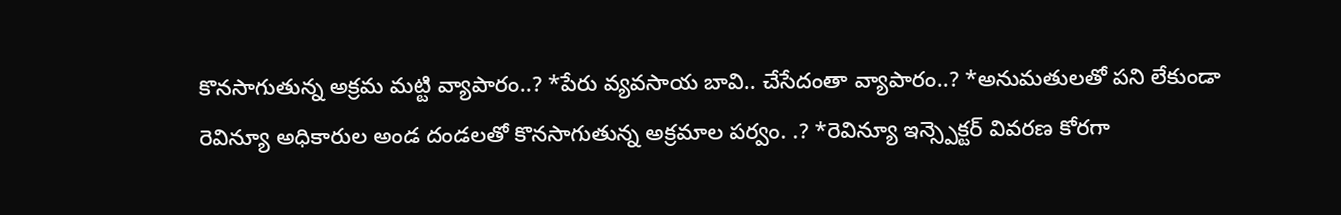కొనసాగుతున్న అక్రమ మట్టి వ్యాపారం..? *పేరు వ్యవసాయ బావి.. చేసేదంతా వ్యాపారం..? *అనుమతులతో పని లేకుండా రెవిన్యూ అధికారుల అండ దండలతో కొనసాగుతున్న అక్రమాల పర్వం. .? *రెవిన్యూ ఇన్స్పెక్టర్ వివరణ కోరగా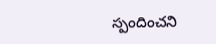స్పందించని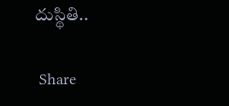దుస్థితి..

 Share